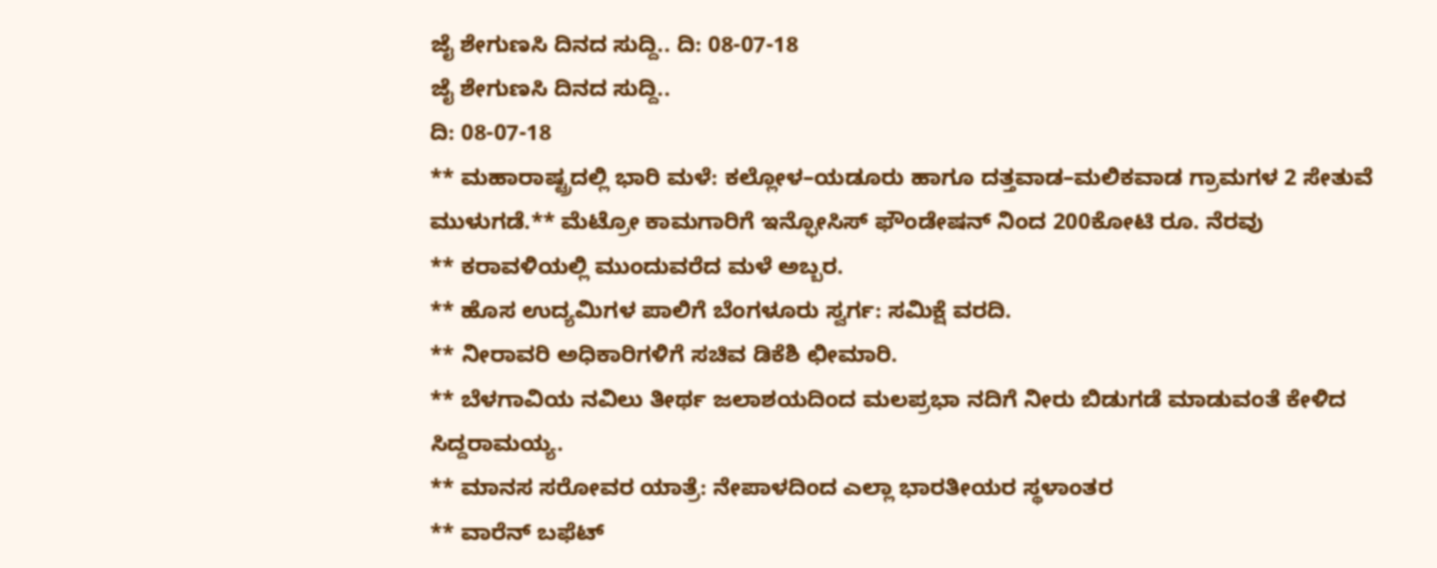ಜೈ ಶೇಗುಣಸಿ ದಿನದ ಸುದ್ದಿ.. ದಿ: 08-07-18
ಜೈ ಶೇಗುಣಸಿ ದಿನದ ಸುದ್ದಿ..
ದಿ: 08-07-18
** ಮಹಾರಾಷ್ಟ್ರದಲ್ಲಿ ಭಾರಿ ಮಳೆ: ಕಲ್ಲೋಳ–ಯಡೂರು ಹಾಗೂ ದತ್ತವಾಡ–ಮಲಿಕವಾಡ ಗ್ರಾಮಗಳ 2 ಸೇತುವೆ ಮುಳುಗಡೆ.** ಮೆಟ್ರೋ ಕಾಮಗಾರಿಗೆ ಇನ್ಫೋಸಿಸ್ ಫೌಂಡೇಷನ್ ನಿಂದ 200ಕೋಟಿ ರೂ. ನೆರವು
** ಕರಾವಳಿಯಲ್ಲಿ ಮುಂದುವರೆದ ಮಳೆ ಅಬ್ಬರ.
** ಹೊಸ ಉದ್ಯಮಿಗಳ ಪಾಲಿಗೆ ಬೆಂಗಳೂರು ಸ್ವರ್ಗ: ಸಮಿಕ್ಷೆ ವರದಿ.
** ನೀರಾವರಿ ಅಧಿಕಾರಿಗಳಿಗೆ ಸಚಿವ ಡಿಕೆಶಿ ಛೀಮಾರಿ.
** ಬೆಳಗಾವಿಯ ನವಿಲು ತೀರ್ಥ ಜಲಾಶಯದಿಂದ ಮಲಪ್ರಭಾ ನದಿಗೆ ನೀರು ಬಿಡುಗಡೆ ಮಾಡುವಂತೆ ಕೇಳಿದ ಸಿದ್ದರಾಮಯ್ಯ.
** ಮಾನಸ ಸರೋವರ ಯಾತ್ರೆ: ನೇಪಾಳದಿಂದ ಎಲ್ಲಾ ಭಾರತೀಯರ ಸ್ಥಳಾಂತರ
** ವಾರೆನ್ ಬಫೆಟ್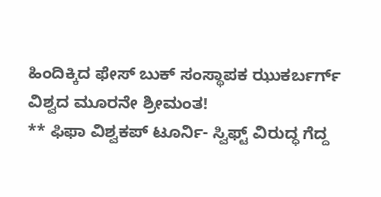ಹಿಂದಿಕ್ಕಿದ ಫೇಸ್ ಬುಕ್ ಸಂಸ್ಥಾಪಕ ಝುಕರ್ಬರ್ಗ್ ವಿಶ್ವದ ಮೂರನೇ ಶ್ರೀಮಂತ!
** ಫಿಫಾ ವಿಶ್ವಕಪ್ ಟೂರ್ನಿ- ಸ್ವಿಫ್ಟ್ ವಿರುದ್ಧ ಗೆದ್ದ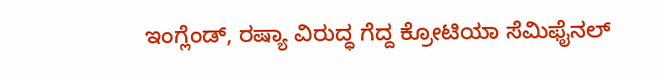ಇಂಗ್ಲೆಂಡ್, ರಷ್ಯಾ ವಿರುದ್ಧ ಗೆದ್ದ ಕ್ರೋಟಿಯಾ ಸೆಮಿಫೈನಲ್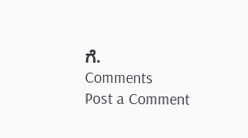ಗೆ.
Comments
Post a Comment